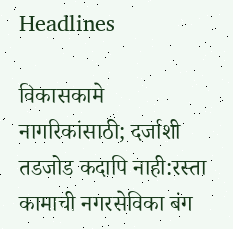Headlines

विकासकामे नागरिकांसाठी; दर्जाशी तडजोड कदापि नाही:रस्ता कामाची नगरसेविका बंग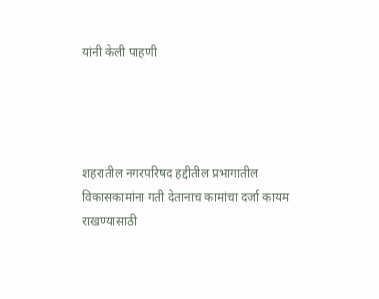यांनी केली पाहणी




शहरातील नगरपरिषद हद्दीतील प्रभागातील विकासकामांना गती देतानाच कामांचा दर्जा कायम राखण्यासाठी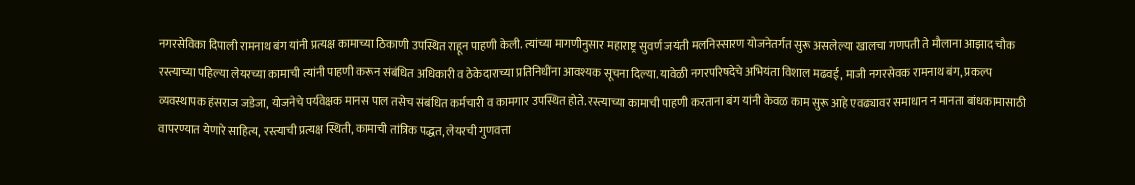नगरसेविका दिपाली रामनाथ बंग यांनी प्रत्यक्ष कामाच्या ठिकाणी उपस्थित राहून पाहणी केली. त्यांच्या मागणीनुसार महाराष्ट्र सुवर्ण जयंती मलनिस्सारण योजनेतर्गत सुरू असलेल्या खालचा गणपती ते मौलाना आझाद चौक रस्त्याच्या पहिल्या लेयरच्या कामाची त्यांनी पाहणी करून संबंधित अधिकारी व ठेकेदाराच्या प्रतिनिधींना आवश्यक सूचना दिल्या. यावेळी नगरपरिषदेचे अभियंता विशाल मढवई, माजी नगरसेवक रामनाथ बंग, प्रकल्प व्यवस्थापक हंसराज जडेजा, योजनेचे पर्यवेक्षक मानस पाल तसेच संबंधित कर्मचारी व कामगार उपस्थित होते. रस्त्याच्या कामाची पाहणी करताना बंग यांनी केवळ काम सुरू आहे एवढ्यावर समाधान न मानता बांधकामासाठी वापरण्यात येणारे साहित्य, रस्त्याची प्रत्यक्ष स्थिती, कामाची तांत्रिक पद्धत, लेयरची गुणवत्ता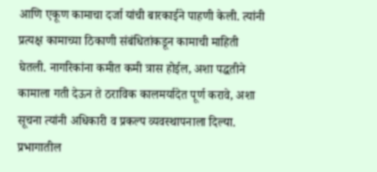आणि एकूण कामाचा दर्जा यांची बारकाईने पाहणी केली. त्यांनी प्रत्यक्ष कामाच्या ठिकाणी संबंधितांकडून कामाची माहिती घेतली. नागरिकांना कमीत कमी त्रास होईल, अशा पद्धतीने कामाला गती देऊन ते ठराविक कालमर्यादेत पूर्ण करावे, अशा सूचना त्यांनी अधिकारी व प्रकल्प व्यवस्थापनाला दिल्या. प्रभागातील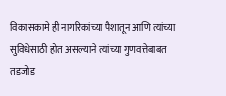विकासकामे ही नागरिकांच्या पैशातून आणि त्यांच्या सुविधेसाठी होत असल्याने त्यांच्या गुणवत्तेबाबत तडजोड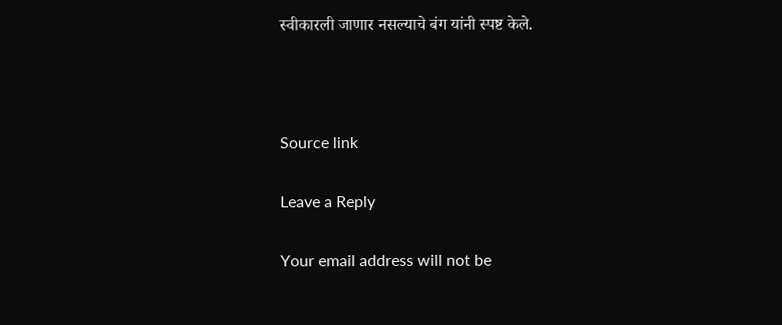स्वीकारली जाणार नसल्याचे बंग यांनी स्पष्ट केले.



Source link

Leave a Reply

Your email address will not be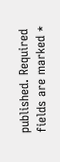published. Required fields are marked *